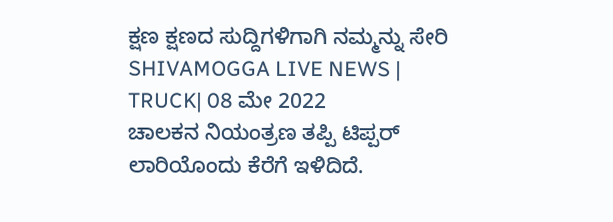ಕ್ಷಣ ಕ್ಷಣದ ಸುದ್ದಿಗಳಿಗಾಗಿ ನಮ್ಮನ್ನು ಸೇರಿ
SHIVAMOGGA LIVE NEWS | TRUCK| 08 ಮೇ 2022
ಚಾಲಕನ ನಿಯಂತ್ರಣ ತಪ್ಪಿ ಟಿಪ್ಪರ್ ಲಾರಿಯೊಂದು ಕೆರೆಗೆ ಇಳಿದಿದೆ.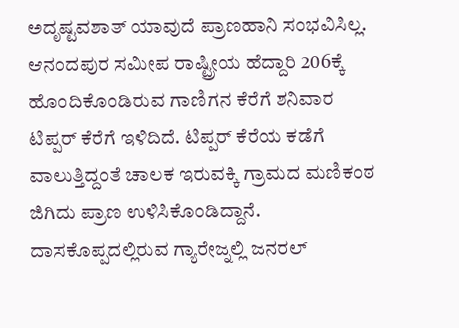ಅದೃಷ್ಟವಶಾತ್ ಯಾವುದೆ ಪ್ರಾಣಹಾನಿ ಸಂಭವಿಸಿಲ್ಲ.
ಆನಂದಪುರ ಸಮೀಪ ರಾಷ್ಟ್ರೀಯ ಹೆದ್ದಾರಿ 206ಕ್ಕೆ ಹೊಂದಿಕೊಂಡಿರುವ ಗಾಣಿಗನ ಕೆರೆಗೆ ಶನಿವಾರ ಟಿಪ್ಪರ್ ಕೆರೆಗೆ ಇಳಿದಿದೆ. ಟಿಪ್ಪರ್ ಕೆರೆಯ ಕಡೆಗೆ ವಾಲುತ್ತಿದ್ದಂತೆ ಚಾಲಕ ಇರುವಕ್ಕಿ ಗ್ರಾಮದ ಮಣಿಕಂಠ ಜಿಗಿದು ಪ್ರಾಣ ಉಳಿಸಿಕೊಂಡಿದ್ದಾನೆ.
ದಾಸಕೊಪ್ಪದಲ್ಲಿರುವ ಗ್ಯಾರೇಜ್ನಲ್ಲಿ ಜನರಲ್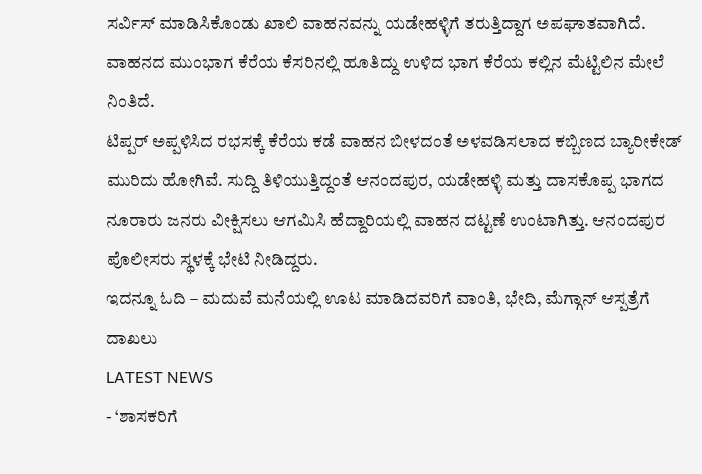ಸರ್ವಿಸ್ ಮಾಡಿಸಿಕೊಂಡು ಖಾಲಿ ವಾಹನವನ್ನು ಯಡೇಹಳ್ಳಿಗೆ ತರುತ್ತಿದ್ದಾಗ ಅಪಘಾತವಾಗಿದೆ. ವಾಹನದ ಮುಂಭಾಗ ಕೆರೆಯ ಕೆಸರಿನಲ್ಲಿ ಹೂತಿದ್ದು ಉಳಿದ ಭಾಗ ಕೆರೆಯ ಕಲ್ಲಿನ ಮೆಟ್ಟಿಲಿನ ಮೇಲೆ ನಿಂತಿದೆ.
ಟಿಪ್ಪರ್ ಅಪ್ಪಳಿಸಿದ ರಭಸಕ್ಕೆ ಕೆರೆಯ ಕಡೆ ವಾಹನ ಬೀಳದಂತೆ ಅಳವಡಿಸಲಾದ ಕಬ್ಬಿಣದ ಬ್ಯಾರೀಕೇಡ್ ಮುರಿದು ಹೋಗಿವೆ. ಸುದ್ದಿ ತಿಳಿಯುತ್ತಿದ್ದಂತೆ ಆನಂದಪುರ, ಯಡೇಹಳ್ಳಿ ಮತ್ತು ದಾಸಕೊಪ್ಪ ಭಾಗದ ನೂರಾರು ಜನರು ವೀಕ್ಷಿಸಲು ಆಗಮಿಸಿ ಹೆದ್ದಾರಿಯಲ್ಲಿ ವಾಹನ ದಟ್ಟಣೆ ಉಂಟಾಗಿತ್ತು. ಆನಂದಪುರ ಪೊಲೀಸರು ಸ್ಥಳಕ್ಕೆ ಭೇಟಿ ನೀಡಿದ್ದರು.
ಇದನ್ನೂ ಓದಿ – ಮದುವೆ ಮನೆಯಲ್ಲಿ ಊಟ ಮಾಡಿದವರಿಗೆ ವಾಂತಿ, ಭೇದಿ, ಮೆಗ್ಗಾನ್ ಆಸ್ಪತ್ರೆಗೆ ದಾಖಲು
LATEST NEWS
- ‘ಶಾಸಕರಿಗೆ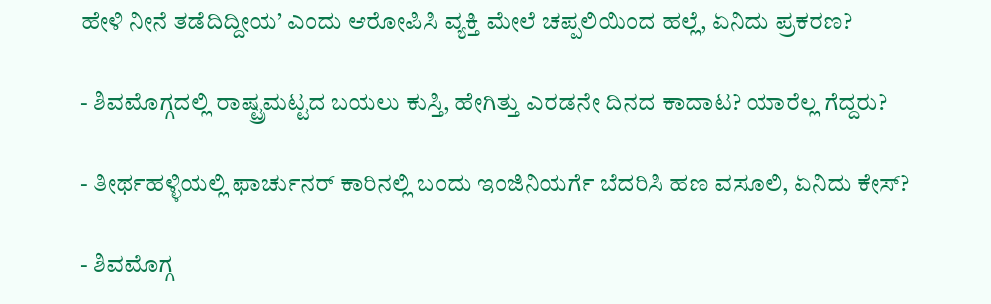ಹೇಳಿ ನೀನೆ ತಡೆದಿದ್ದೀಯ’ ಎಂದು ಆರೋಪಿಸಿ ವ್ಯಕ್ತಿ ಮೇಲೆ ಚಪ್ಪಲಿಯಿಂದ ಹಲ್ಲೆ, ಏನಿದು ಪ್ರಕರಣ?

- ಶಿವಮೊಗ್ಗದಲ್ಲಿ ರಾಷ್ಟ್ರಮಟ್ಟದ ಬಯಲು ಕುಸ್ತಿ, ಹೇಗಿತ್ತು ಎರಡನೇ ದಿನದ ಕಾದಾಟ? ಯಾರೆಲ್ಲ ಗೆದ್ದರು?

- ತೀರ್ಥಹಳ್ಳಿಯಲ್ಲಿ ಫಾರ್ಚುನರ್ ಕಾರಿನಲ್ಲಿ ಬಂದು ಇಂಜಿನಿಯರ್ಗೆ ಬೆದರಿಸಿ ಹಣ ವಸೂಲಿ, ಏನಿದು ಕೇಸ್?

- ಶಿವಮೊಗ್ಗ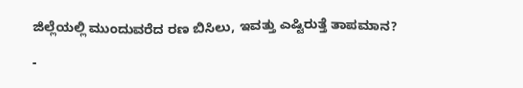ಜಿಲ್ಲೆಯಲ್ಲಿ ಮುಂದುವರೆದ ರಣ ಬಿಸಿಲು, ಇವತ್ತು ಎಷ್ಟಿರುತ್ತೆ ತಾಪಮಾನ?

-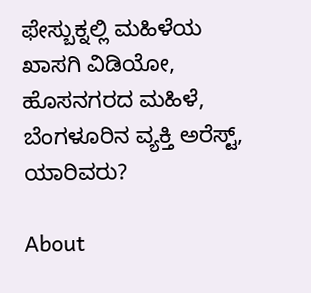ಫೇಸ್ಬುಕ್ನಲ್ಲಿ ಮಹಿಳೆಯ ಖಾಸಗಿ ವಿಡಿಯೋ, ಹೊಸನಗರದ ಮಹಿಳೆ, ಬೆಂಗಳೂರಿನ ವ್ಯಕ್ತಿ ಅರೆಸ್ಟ್, ಯಾರಿವರು?

About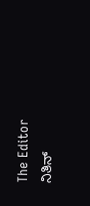The Editor
ನಿತಿನ್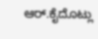ಆರ್.ಕೈದೊಟ್ಲು